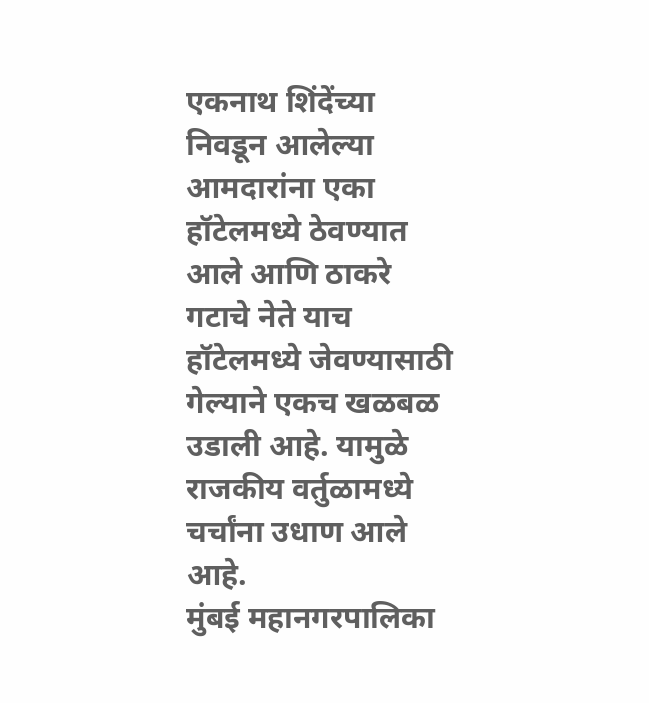एकनाथ शिंदेंच्या निवडून आलेल्या आमदारांना एका हॉटेलमध्ये ठेवण्यात आले आणि ठाकरे गटाचे नेते याच हॉटेलमध्ये जेवण्यासाठी गेल्याने एकच खळबळ उडाली आहे. यामुळे राजकीय वर्तुळामध्ये चर्चांना उधाण आले आहे.
मुंबई महानगरपालिका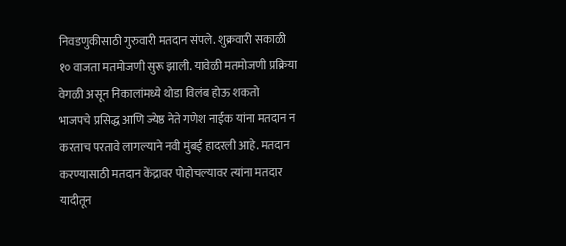निवडणुकीसाठी गुरुवारी मतदान संपले. शुक्रवारी सकाळी १० वाजता मतमोजणी सुरू झाली. यावेळी मतमोजणी प्रक्रिया वेगळी असून निकालांमध्ये थोडा विलंब होऊ शकतो
भाजपचे प्रसिद्ध आणि ज्येष्ठ नेते गणेश नाईक यांना मतदान न करताच परतावे लागल्याने नवी मुंबई हादरली आहे. मतदान करण्यासाठी मतदान केंद्रावर पोहोचल्यावर त्यांना मतदार यादीतून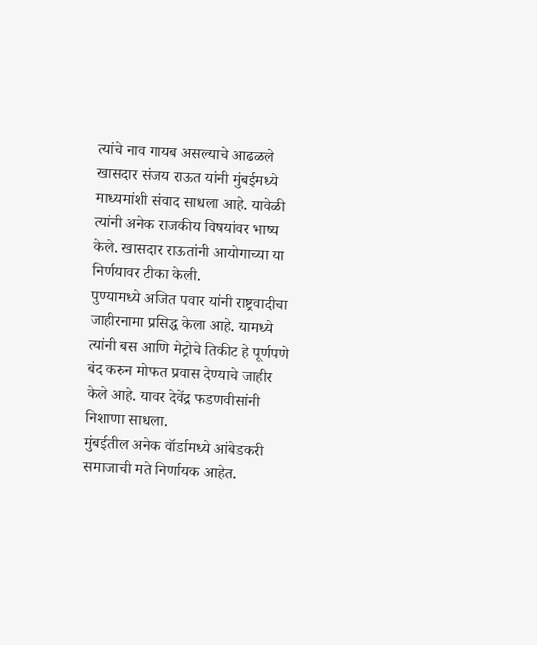त्यांचे नाव गायब असल्याचे आढळले
खासदार संजय राऊत यांनी मुंबईमध्ये माध्यमांशी संवाद साधला आहे. यावेळी त्यांनी अनेक राजकीय विषयांवर भाष्य केले. खासदार राऊतांनी आयोगाच्या या निर्णयावर टीका केली.
पुण्यामध्ये अजित पवार यांनी राष्ट्रवादीचा जाहीरनामा प्रसिद्ध केला आहे. यामध्ये त्यांनी बस आणि मेट्रोचे तिकीट हे पूर्णपणे बंद करुन मोफत प्रवास देण्याचे जाहीर केले आहे. यावर देवेंद्र फडणवीसांनी निशाणा साधला.
मुंबईतील अनेक वॉर्डामध्ये आंबेडकरी समाजाची मते निर्णायक आहेत.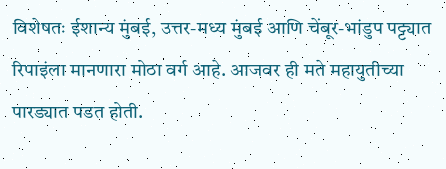विशेषतः ईशान्य मुंबई, उत्तर-मध्य मुंबई आणि चेंबूर-भांडुप पट्ट्यात रिपाइंला मानणारा मोठा वर्ग आहे. आजवर ही मते महायुतीच्या पारड्यात पडत होती.